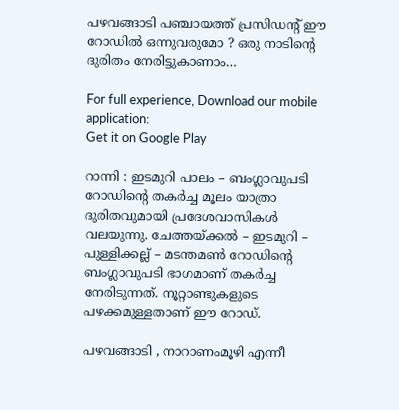പഴവങ്ങാടി പഞ്ചായത്ത് പ്രസിഡന്റ് ഈ റോഡില്‍ ഒന്നുവരുമോ ? ഒരു നാടിന്റെ ദുരിതം നേരിട്ടുകാണാം…

For full experience, Download our mobile application:
Get it on Google Play

റാന്നി : ഇടമുറി പാലം – ബംഗ്ലാവുപടി റോഡിന്റെ തകര്‍ച്ച മൂലം യാത്രാ ദുരിതവുമായി പ്രദേശവാസികള്‍ വലയുന്നു. ചേത്തയ്ക്കൽ – ഇടമുറി – പുള്ളിക്കല്ല് – മടന്തമൺ റോഡിന്റെ  ബംഗ്ലാവുപടി ഭാഗമാണ് തകര്‍ച്ച നേരിടുന്നത്. നൂറ്റാണ്ടുകളുടെ പഴക്കമുള്ളതാണ് ഈ റോഡ്.

പഴവങ്ങാടി , നാറാണംമൂഴി എന്നീ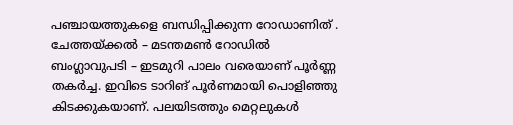പഞ്ചായത്തുകളെ ബന്ധിപ്പിക്കുന്ന റോഡാണിത് . ചേത്തയ്ക്കൽ – മടന്തമൺ റോഡിൽ ബംഗ്ലാവുപടി – ഇടമുറി പാലം വരെയാണ് പൂര്‍ണ്ണ തകര്‍ച്ച. ഇവിടെ ടാറിങ് പൂർണമായി പൊളിഞ്ഞു കിടക്കുകയാണ്. പലയിടത്തും മെറ്റലുകൾ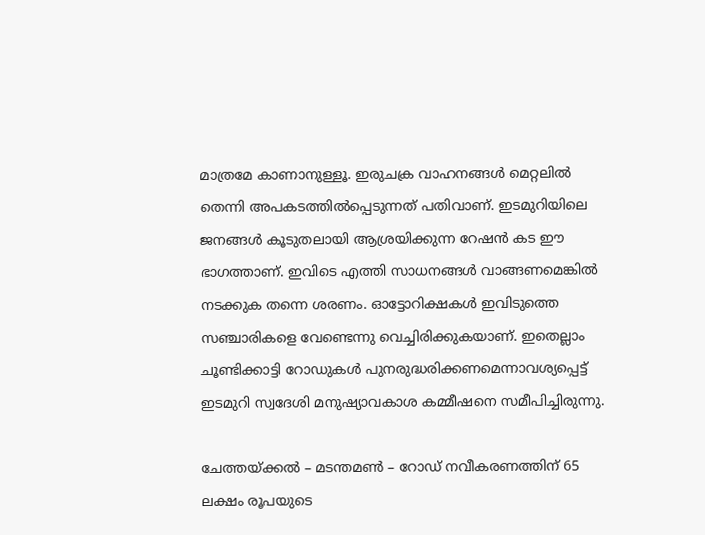മാത്രമേ കാണാനുള്ളൂ. ഇരുചക്ര വാഹനങ്ങൾ മെറ്റലിൽ തെന്നി അപകടത്തിൽപ്പെടുന്നത് പതിവാണ്. ഇടമുറിയിലെ ജനങ്ങള്‍ കൂടുതലായി ആശ്രയിക്കുന്ന റേഷന്‍ കട ഈ ഭാഗത്താണ്. ഇവിടെ എത്തി സാധനങ്ങള്‍ വാങ്ങണമെങ്കില്‍ നടക്കുക തന്നെ ശരണം. ഓട്ടോറിക്ഷകള്‍ ഇവിടുത്തെ സഞ്ചാരികളെ വേണ്ടെന്നു വെച്ചിരിക്കുകയാണ്. ഇതെല്ലാം ചൂണ്ടിക്കാട്ടി റോഡുകൾ പുനരുദ്ധരിക്കണമെന്നാവശ്യപ്പെട്ട് ഇടമുറി സ്വദേശി മനുഷ്യാവകാശ കമ്മീഷനെ സമീപിച്ചിരുന്നു.

ചേത്തയ്ക്കൽ – മടന്തമൺ – റോഡ് നവീകരണത്തിന് 65 ലക്ഷം രൂപയുടെ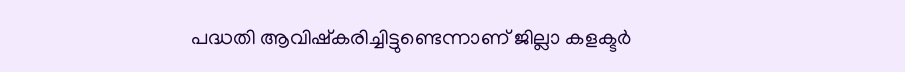പദ്ധതി ആവിഷ്കരിച്ചിട്ടുണ്ടെന്നാണ് ജില്ലാ കളക്ടര്‍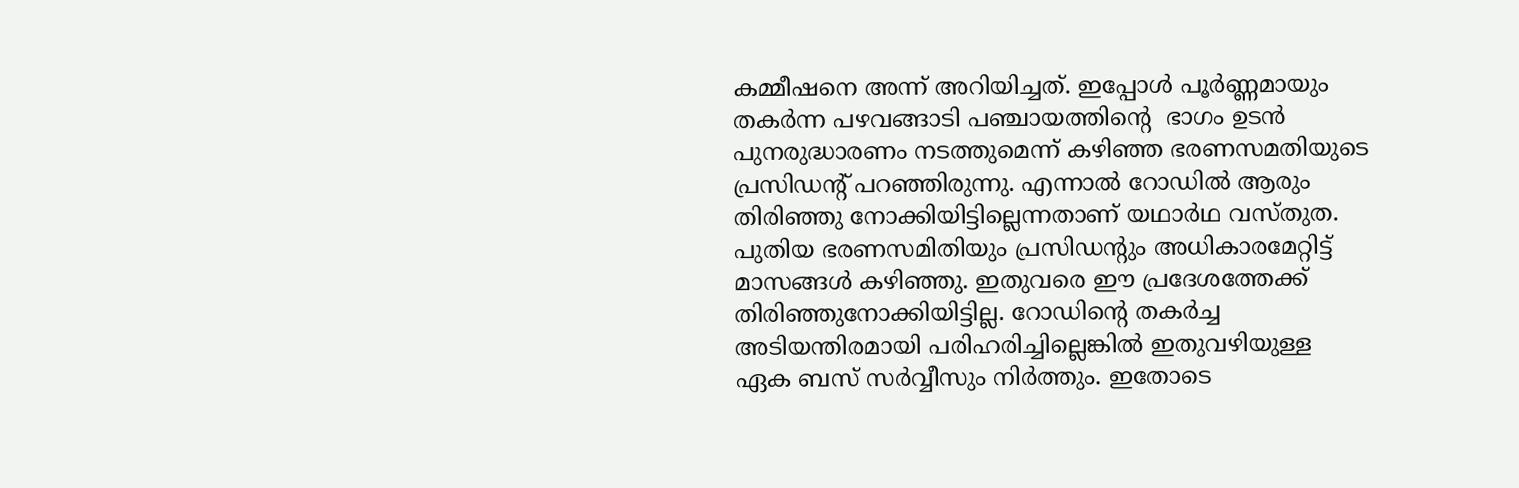കമ്മീഷനെ അന്ന് അറിയിച്ചത്. ഇപ്പോള്‍ പൂര്‍ണ്ണമായും തകര്‍ന്ന പഴവങ്ങാടി പഞ്ചായത്തിന്റെ  ഭാഗം ഉടന്‍ പുനരുദ്ധാരണം നടത്തുമെന്ന് കഴിഞ്ഞ ഭരണസമതിയുടെ പ്രസിഡന്റ് പറഞ്ഞിരുന്നു. എന്നാല്‍ റോഡില്‍ ആരും തിരിഞ്ഞു നോക്കിയിട്ടില്ലെന്നതാണ് യഥാര്‍ഥ വസ്തുത. പുതിയ ഭരണസമിതിയും പ്രസിഡന്റും അധികാരമേറ്റിട്ട് മാസങ്ങള്‍ കഴിഞ്ഞു. ഇതുവരെ ഈ പ്രദേശത്തേക്ക് തിരിഞ്ഞുനോക്കിയിട്ടില്ല. റോഡിന്റെ തകര്‍ച്ച അടിയന്തിരമായി പരിഹരിച്ചില്ലെങ്കില്‍ ഇതുവഴിയുള്ള ഏക ബസ് സര്‍വ്വീസും നിര്‍ത്തും. ഇതോടെ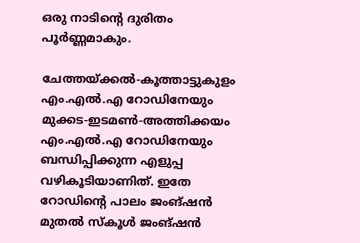ഒരു നാടിന്റെ ദുരിതം പൂര്‍ണ്ണമാകും.

ചേത്തയ്ക്കല്‍-കൂത്താട്ടുകുളം എം.എല്‍.എ റോഡിനേയും മുക്കട-ഇടമണ്‍-അത്തിക്കയം എം.എല്‍.എ റോഡിനേയും ബന്ധിപ്പിക്കുന്ന എളുപ്പ വഴികൂടിയാണിത്. ഇതേ റോഡിന്റെ പാലം ജംങ്ഷന്‍ മുതല്‍ സ്കൂള്‍ ജംങ്ഷന്‍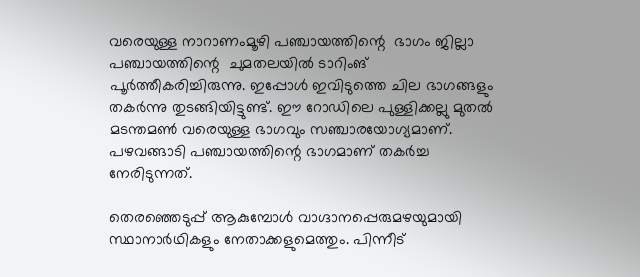വരെയുള്ള നാറാണംമൂഴി പഞ്ചായത്തിന്റെ  ഭാഗം ജില്ലാ പഞ്ചായത്തിന്റെ  ചുമതലയില്‍ ടാറിംങ് പൂര്‍ത്തീകരിച്ചിരുന്നു. ഇപ്പോള്‍ ഇവിടുത്തെ ചില ഭാഗങ്ങളും തകര്‍ന്നു തുടങ്ങിയിട്ടുണ്ട്. ഈ റോഡിലെ പുള്ളിക്കല്ലു മുതല്‍ മടന്തമണ്‍ വരെയുള്ള ഭാഗവും സഞ്ചാരയോഗ്യമാണ്. പഴവങ്ങാടി പഞ്ചായത്തിന്റെ ഭാഗമാണ് തകര്‍ച്ച നേരിടുന്നത്.

തെരഞ്ഞെടുപ്പ്‌ ആകുമ്പോള്‍ വാഗ്ദാനപ്പെരുമഴയുമായി സ്ഥാനാര്‍ഥികളും നേതാക്കളുമെത്തും. പിന്നീട്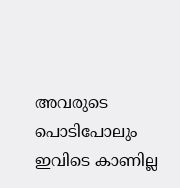അവരുടെ പൊടിപോലും ഇവിടെ കാണില്ല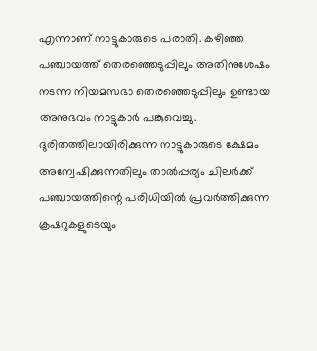എന്നാണ് നാട്ടുകാരുടെ പരാതി. കഴിഞ്ഞ പഞ്ചായത്ത് തെരഞ്ഞെടുപ്പിലും അതിനുശേഷം നടന്ന നിയമസഭാ തെരഞ്ഞെടുപ്പിലും ഉണ്ടായ അനുഭവം നാട്ടുകാര്‍ പങ്കുവെച്ചു. ദുരിതത്തിലായിരിക്കുന്ന നാട്ടുകാരുടെ ക്ഷേമം അന്വേഷിക്കുന്നതിലും താല്‍പ്പര്യം ചിലര്‍ക്ക് പഞ്ചായത്തിന്റെ പരിധിയില്‍ പ്രവര്‍ത്തിക്കുന്ന ക്രഷറുകളുടെയും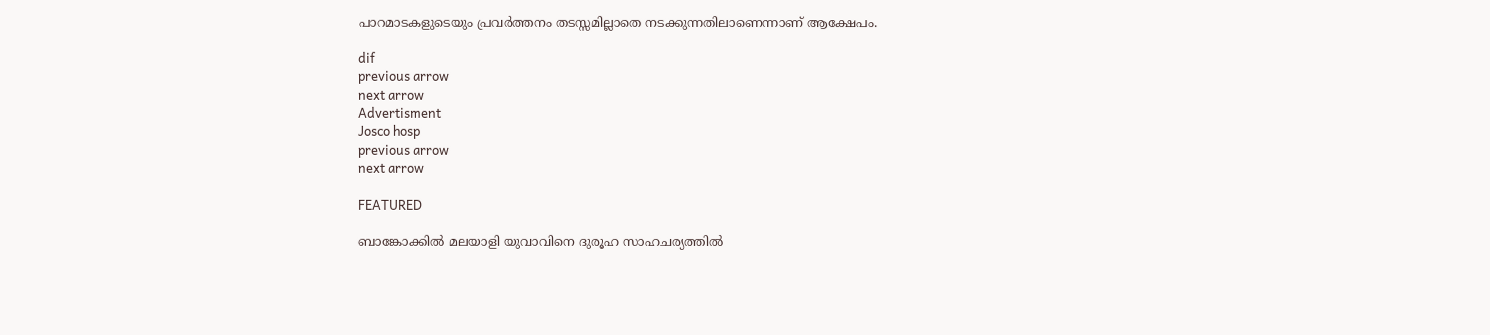പാറമാടകളുടെയും പ്രവര്‍ത്തനം തടസ്സമില്ലാതെ നടക്കുന്നതിലാണെന്നാണ് ആക്ഷേപം.

dif
previous arrow
next arrow
Advertisment
Josco hosp
previous arrow
next arrow

FEATURED

ബാങ്കോക്കിൽ മലയാളി യുവാവിനെ ദുരൂഹ സാഹചര്യത്തിൽ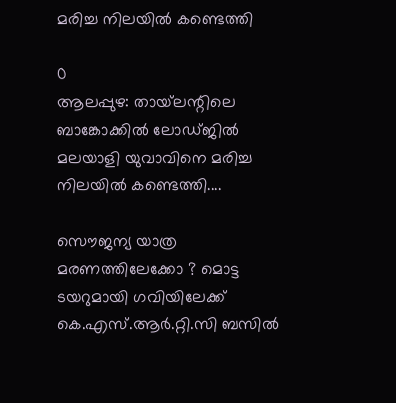മരിച്ച നിലയിൽ കണ്ടെത്തി

0
ആലപ്പുഴ: തായ്‌ലന്റിലെ ബാങ്കോക്കില്‍ ലോഡ്ജില്‍ മലയാളി യുവാവിനെ മരിച്ച നിലയില്‍ കണ്ടെത്തി....

സൌജന്യ യാത്ര മരണത്തിലേക്കോ ? മൊട്ട ടയറുമായി ഗവിയിലേക്ക് കെ.എസ്.ആര്‍.റ്റി.സി ബസില്‍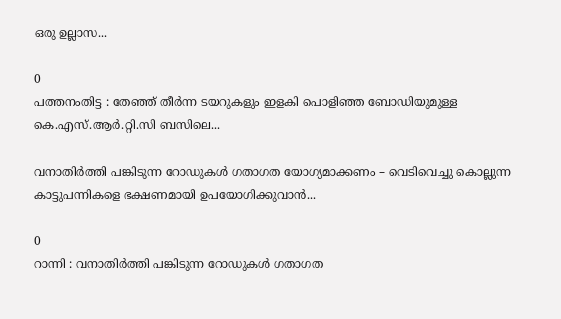ഒരു ഉല്ലാസ...

0
പത്തനംതിട്ട : തേഞ്ഞ് തീര്‍ന്ന ടയറുകളും ഇളകി പൊളിഞ്ഞ ബോഡിയുമുള്ള കെ.എസ്.ആര്‍.റ്റി.സി ബസിലെ...

വനാതിർത്തി പങ്കിടുന്ന റോഡുകൾ ഗതാഗത യോഗ്യമാക്കണം – വെടിവെച്ചു കൊല്ലുന്ന കാട്ടുപന്നികളെ ഭക്ഷണമായി ഉപയോഗിക്കുവാൻ...

0
റാന്നി : വനാതിർത്തി പങ്കിടുന്ന റോഡുകൾ ഗതാഗത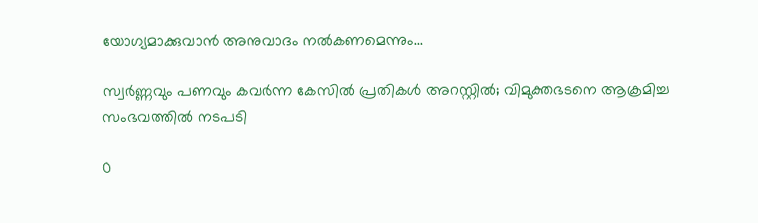യോഗ്യമാക്കുവാൻ അനുവാദം നൽകണമെന്നും...

സ്വർണ്ണവും പണവും കവർന്ന കേസിൽ പ്രതികൾ അറസ്റ്റിൽ; വിമുക്തഭടനെ ആക്രമിച്ച സംഭവത്തിൽ നടപടി

0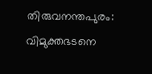തിരുവനന്തപുരം: വിമുക്തഭടനെ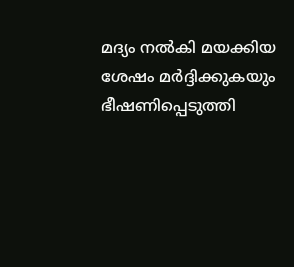മദ്യം നല്‍കി മയക്കിയ ശേഷം മര്‍ദ്ദിക്കുകയും ഭീഷണിപ്പെടുത്തി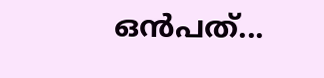ഒന്‍പത്...